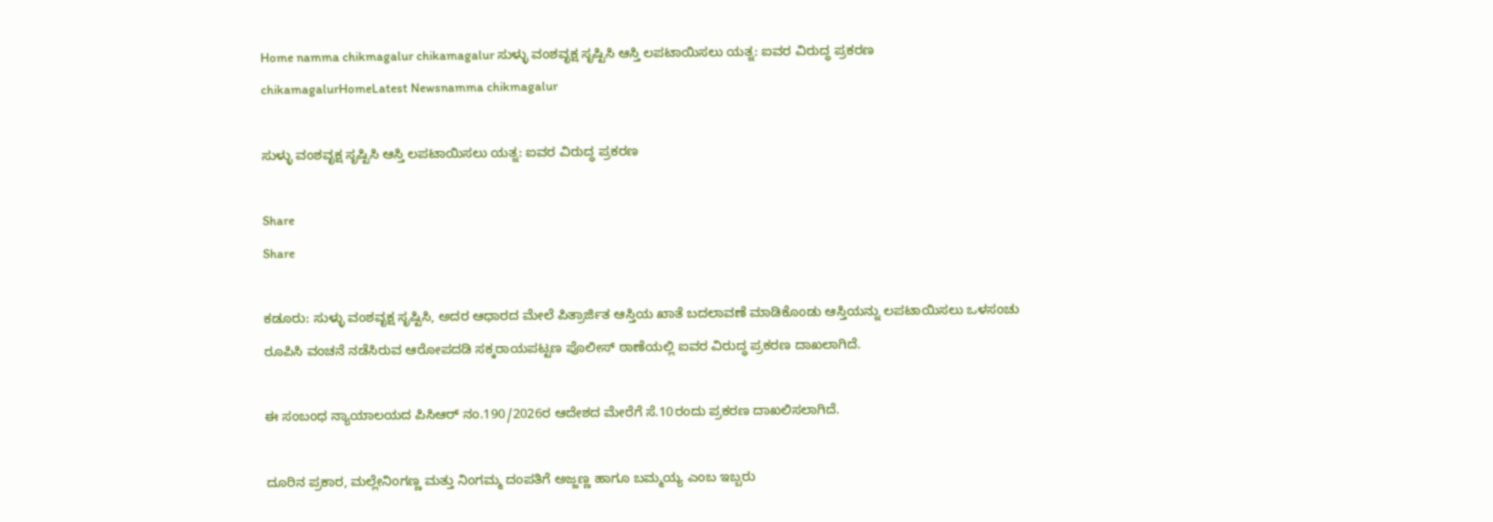Home namma chikmagalur chikamagalur ಸುಳ್ಳು ವಂಶವೃಕ್ಷ ಸೃಷ್ಟಿಸಿ ಆಸ್ತಿ ಲಪಟಾಯಿಸಲು ಯತ್ನ: ಐವರ ವಿರುದ್ಧ ಪ್ರಕರಣ
chikamagalurHomeLatest Newsnamma chikmagalur

ಸುಳ್ಳು ವಂಶವೃಕ್ಷ ಸೃಷ್ಟಿಸಿ ಆಸ್ತಿ ಲಪಟಾಯಿಸಲು ಯತ್ನ: ಐವರ ವಿರುದ್ಧ ಪ್ರಕರಣ

Share
Share

ಕಡೂರು: ಸುಳ್ಳು ವಂಶವೃಕ್ಷ ಸೃಷ್ಟಿಸಿ, ಅದರ ಆಧಾರದ ಮೇಲೆ ಪಿತ್ರಾರ್ಜಿತ ಆಸ್ತಿಯ ಖಾತೆ ಬದಲಾವಣೆ ಮಾಡಿಕೊಂಡು ಆಸ್ತಿಯನ್ನು ಲಪಟಾಯಿಸಲು ಒಳಸಂಚು ರೂಪಿಸಿ ವಂಚನೆ ನಡೆಸಿರುವ ಆರೋಪದಡಿ ಸಕ್ಕರಾಯಪಟ್ಟಣ ಪೊಲೀಸ್ ಠಾಣೆಯಲ್ಲಿ ಐವರ ವಿರುದ್ಧ ಪ್ರಕರಣ ದಾಖಲಾಗಿದೆ.

ಈ ಸಂಬಂಧ ನ್ಯಾಯಾಲಯದ ಪಿಸಿಆರ್ ನಂ.190/2026ರ ಆದೇಶದ ಮೇರೆಗೆ ಸೆ.10ರಂದು ಪ್ರಕರಣ ದಾಖಲಿಸಲಾಗಿದೆ.

ದೂರಿನ ಪ್ರಕಾರ, ಮಲ್ಲೇನಿಂಗಣ್ಣ ಮತ್ತು ನಿಂಗಮ್ಮ ದಂಪತಿಗೆ ಅಜ್ಜಣ್ಣ ಹಾಗೂ ಬಮ್ಮಯ್ಯ ಎಂಬ ಇಬ್ಬರು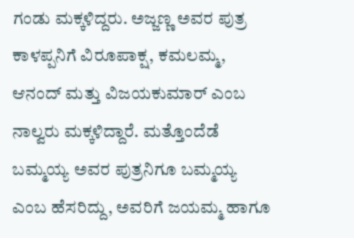ಗಂಡು ಮಕ್ಕಳಿದ್ದರು. ಅಜ್ಜಣ್ಣ ಅವರ ಪುತ್ರ ಕಾಳಪ್ಪನಿಗೆ ವಿರೂಪಾಕ್ಷ, ಕಮಲಮ್ಮ, ಆನಂದ್ ಮತ್ತು ವಿಜಯಕುಮಾರ್ ಎಂಬ ನಾಲ್ವರು ಮಕ್ಕಳಿದ್ದಾರೆ. ಮತ್ತೊಂದೆಡೆ ಬಮ್ಮಯ್ಯ ಅವರ ಪುತ್ರನಿಗೂ ಬಮ್ಮಯ್ಯ ಎಂಬ ಹೆಸರಿದ್ದು, ಅವರಿಗೆ ಜಯಮ್ಮ ಹಾಗೂ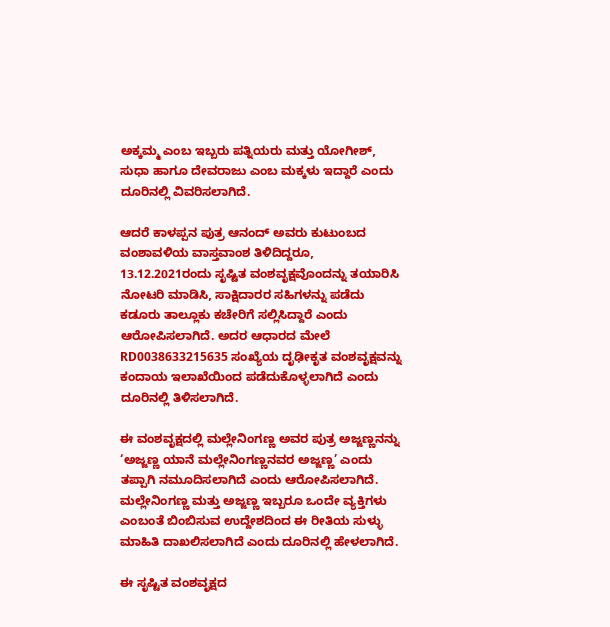ಅಕ್ಕಮ್ಮ ಎಂಬ ಇಬ್ಬರು ಪತ್ನಿಯರು ಮತ್ತು ಯೋಗೀಶ್, ಸುಧಾ ಹಾಗೂ ದೇವರಾಜು ಎಂಬ ಮಕ್ಕಳು ಇದ್ದಾರೆ ಎಂದು ದೂರಿನಲ್ಲಿ ವಿವರಿಸಲಾಗಿದೆ.

ಆದರೆ ಕಾಳಪ್ಪನ ಪುತ್ರ ಆನಂದ್ ಅವರು ಕುಟುಂಬದ ವಂಶಾವಳಿಯ ವಾಸ್ತವಾಂಶ ತಿಳಿದಿದ್ದರೂ, 13.12.2021ರಂದು ಸೃಷ್ಟಿತ ವಂಶವೃಕ್ಷವೊಂದನ್ನು ತಯಾರಿಸಿ ನೋಟರಿ ಮಾಡಿಸಿ, ಸಾಕ್ಷಿದಾರರ ಸಹಿಗಳನ್ನು ಪಡೆದು ಕಡೂರು ತಾಲ್ಲೂಕು ಕಚೇರಿಗೆ ಸಲ್ಲಿಸಿದ್ದಾರೆ ಎಂದು ಆರೋಪಿಸಲಾಗಿದೆ. ಅದರ ಆಧಾರದ ಮೇಲೆ RD0038633215635 ಸಂಖ್ಯೆಯ ದೃಢೀಕೃತ ವಂಶವೃಕ್ಷವನ್ನು ಕಂದಾಯ ಇಲಾಖೆಯಿಂದ ಪಡೆದುಕೊಳ್ಳಲಾಗಿದೆ ಎಂದು ದೂರಿನಲ್ಲಿ ತಿಳಿಸಲಾಗಿದೆ.

ಈ ವಂಶವೃಕ್ಷದಲ್ಲಿ ಮಲ್ಲೇನಿಂಗಣ್ಣ ಅವರ ಪುತ್ರ ಅಜ್ಜಣ್ಣನನ್ನು ‘ಅಜ್ಜಣ್ಣ ಯಾನೆ ಮಲ್ಲೇನಿಂಗಣ್ಣನವರ ಅಜ್ಜಣ್ಣ’ ಎಂದು ತಪ್ಪಾಗಿ ನಮೂದಿಸಲಾಗಿದೆ ಎಂದು ಆರೋಪಿಸಲಾಗಿದೆ. ಮಲ್ಲೇನಿಂಗಣ್ಣ ಮತ್ತು ಅಜ್ಜಣ್ಣ ಇಬ್ಬರೂ ಒಂದೇ ವ್ಯಕ್ತಿಗಳು ಎಂಬಂತೆ ಬಿಂಬಿಸುವ ಉದ್ದೇಶದಿಂದ ಈ ರೀತಿಯ ಸುಳ್ಳು ಮಾಹಿತಿ ದಾಖಲಿಸಲಾಗಿದೆ ಎಂದು ದೂರಿನಲ್ಲಿ ಹೇಳಲಾಗಿದೆ.

ಈ ಸೃಷ್ಟಿತ ವಂಶವೃಕ್ಷದ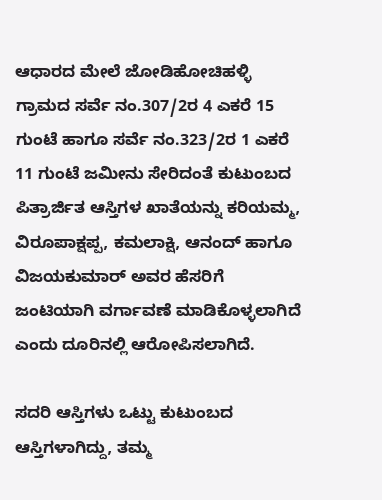ಆಧಾರದ ಮೇಲೆ ಜೋಡಿಹೋಚಿಹಳ್ಳಿ ಗ್ರಾಮದ ಸರ್ವೆ ನಂ.307/2ರ 4 ಎಕರೆ 15 ಗುಂಟೆ ಹಾಗೂ ಸರ್ವೆ ನಂ.323/2ರ 1 ಎಕರೆ 11 ಗುಂಟೆ ಜಮೀನು ಸೇರಿದಂತೆ ಕುಟುಂಬದ ಪಿತ್ರಾರ್ಜಿತ ಆಸ್ತಿಗಳ ಖಾತೆಯನ್ನು ಕರಿಯಮ್ಮ, ವಿರೂಪಾಕ್ಷಪ್ಪ, ಕಮಲಾಕ್ಷಿ, ಆನಂದ್ ಹಾಗೂ ವಿಜಯಕುಮಾರ್ ಅವರ ಹೆಸರಿಗೆ ಜಂಟಿಯಾಗಿ ವರ್ಗಾವಣೆ ಮಾಡಿಕೊಳ್ಳಲಾಗಿದೆ ಎಂದು ದೂರಿನಲ್ಲಿ ಆರೋಪಿಸಲಾಗಿದೆ.

ಸದರಿ ಆಸ್ತಿಗಳು ಒಟ್ಟು ಕುಟುಂಬದ ಆಸ್ತಿಗಳಾಗಿದ್ದು, ತಮ್ಮ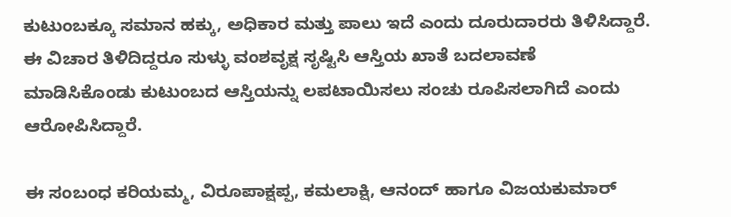ಕುಟುಂಬಕ್ಕೂ ಸಮಾನ ಹಕ್ಕು, ಅಧಿಕಾರ ಮತ್ತು ಪಾಲು ಇದೆ ಎಂದು ದೂರುದಾರರು ತಿಳಿಸಿದ್ದಾರೆ. ಈ ವಿಚಾರ ತಿಳಿದಿದ್ದರೂ ಸುಳ್ಳು ವಂಶವೃಕ್ಷ ಸೃಷ್ಟಿಸಿ ಆಸ್ತಿಯ ಖಾತೆ ಬದಲಾವಣೆ ಮಾಡಿಸಿಕೊಂಡು ಕುಟುಂಬದ ಆಸ್ತಿಯನ್ನು ಲಪಟಾಯಿಸಲು ಸಂಚು ರೂಪಿಸಲಾಗಿದೆ ಎಂದು ಆರೋಪಿಸಿದ್ದಾರೆ.

ಈ ಸಂಬಂಧ ಕರಿಯಮ್ಮ, ವಿರೂಪಾಕ್ಷಪ್ಪ, ಕಮಲಾಕ್ಷಿ, ಆನಂದ್ ಹಾಗೂ ವಿಜಯಕುಮಾರ್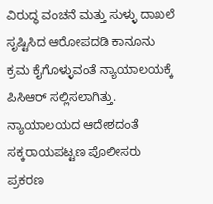ವಿರುದ್ಧ ವಂಚನೆ ಮತ್ತು ಸುಳ್ಳು ದಾಖಲೆ ಸೃಷ್ಟಿಸಿದ ಆರೋಪದಡಿ ಕಾನೂನು ಕ್ರಮ ಕೈಗೊಳ್ಳುವಂತೆ ನ್ಯಾಯಾಲಯಕ್ಕೆ ಪಿಸಿಆರ್ ಸಲ್ಲಿಸಲಾಗಿತ್ತು. ನ್ಯಾಯಾಲಯದ ಆದೇಶದಂತೆ ಸಕ್ಕರಾಯಪಟ್ಟಣ ಪೊಲೀಸರು ಪ್ರಕರಣ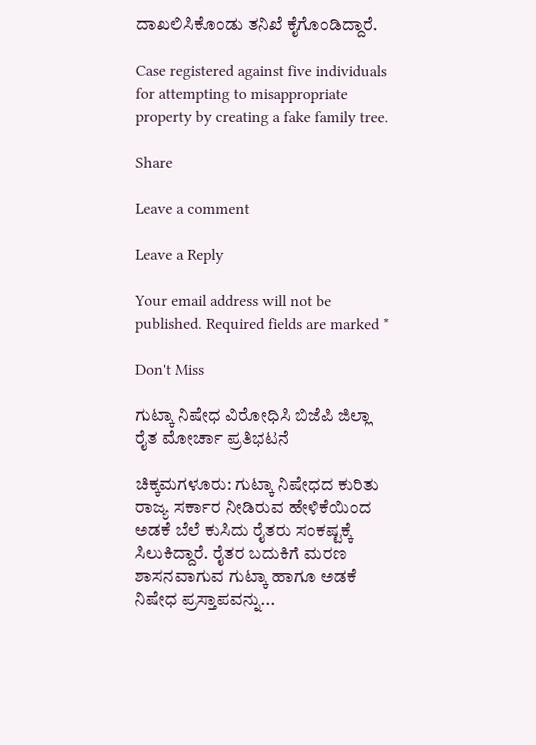ದಾಖಲಿಸಿಕೊಂಡು ತನಿಖೆ ಕೈಗೊಂಡಿದ್ದಾರೆ.

Case registered against five individuals for attempting to misappropriate property by creating a fake family tree.

Share

Leave a comment

Leave a Reply

Your email address will not be published. Required fields are marked *

Don't Miss

ಗುಟ್ಕಾ ನಿಷೇಧ ವಿರೋಧಿಸಿ ಬಿಜೆಪಿ ಜಿಲ್ಲಾ ರೈತ ಮೋರ್ಚಾ ಪ್ರತಿಭಟನೆ

ಚಿಕ್ಕಮಗಳೂರು: ಗುಟ್ಕಾ ನಿಷೇಧದ ಕುರಿತು ರಾಜ್ಯ ಸರ್ಕಾರ ನೀಡಿರುವ ಹೇಳಿಕೆಯಿಂದ ಅಡಕೆ ಬೆಲೆ ಕುಸಿದು ರೈತರು ಸಂಕಷ್ಟಕ್ಕೆ ಸಿಲುಕಿದ್ದಾರೆ. ರೈತರ ಬದುಕಿಗೆ ಮರಣ ಶಾಸನವಾಗುವ ಗುಟ್ಕಾ ಹಾಗೂ ಅಡಕೆ ನಿಷೇಧ ಪ್ರಸ್ತಾಪವನ್ನು...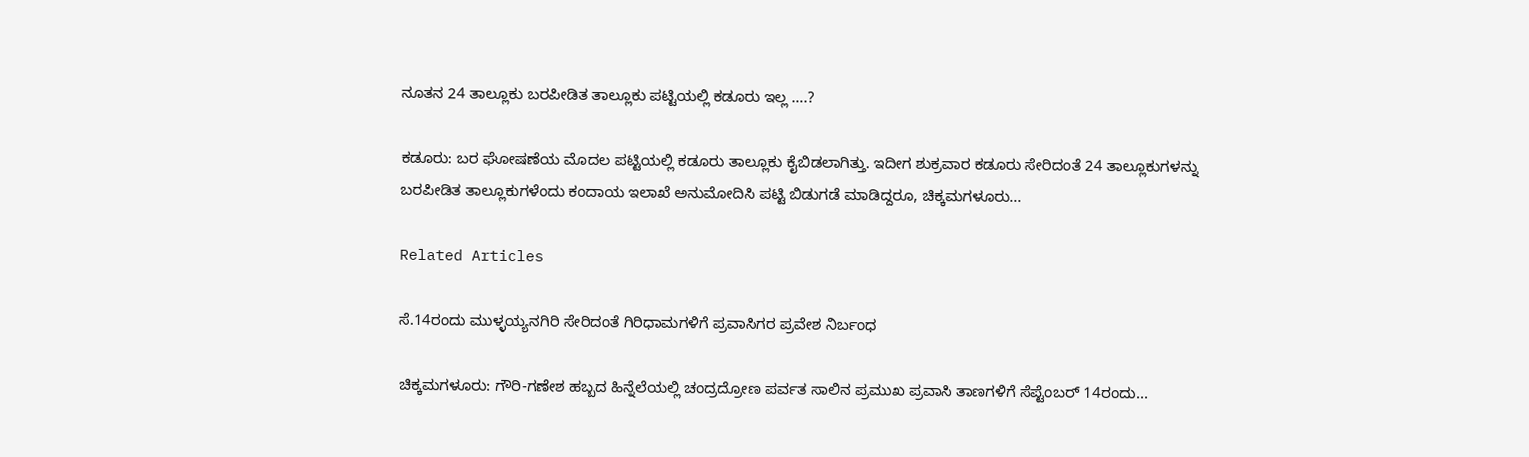ನೂತನ 24 ತಾಲ್ಲೂಕು ಬರಪೀಡಿತ ತಾಲ್ಲೂಕು ಪಟ್ಟಿಯಲ್ಲಿ ಕಡೂರು ಇಲ್ಲ ….?

ಕಡೂರು: ಬರ ಘೋಷಣೆಯ ಮೊದಲ ಪಟ್ಟಿಯಲ್ಲಿ ಕಡೂರು ತಾಲ್ಲೂಕು ಕೈಬಿಡಲಾಗಿತ್ತು. ಇದೀಗ ಶುಕ್ರವಾರ ಕಡೂರು ಸೇರಿದಂತೆ 24 ತಾಲ್ಲೂಕುಗಳನ್ನು ಬರಪೀಡಿತ ತಾಲ್ಲೂಕುಗಳೆಂದು ಕಂದಾಯ ಇಲಾಖೆ ಅನುಮೋದಿಸಿ ಪಟ್ಟಿ ಬಿಡುಗಡೆ ಮಾಡಿದ್ದರೂ, ಚಿಕ್ಕಮಗಳೂರು...

Related Articles

ಸೆ.14ರಂದು ಮುಳ್ಳಯ್ಯನಗಿರಿ ಸೇರಿದಂತೆ ಗಿರಿಧಾಮಗಳಿಗೆ ಪ್ರವಾಸಿಗರ ಪ್ರವೇಶ ನಿರ್ಬಂಧ

ಚಿಕ್ಕಮಗಳೂರು: ಗೌರಿ-ಗಣೇಶ ಹಬ್ಬದ ಹಿನ್ನೆಲೆಯಲ್ಲಿ ಚಂದ್ರದ್ರೋಣ ಪರ್ವತ ಸಾಲಿನ ಪ್ರಮುಖ ಪ್ರವಾಸಿ ತಾಣಗಳಿಗೆ ಸೆಪ್ಟೆಂಬರ್ 14ರಂದು...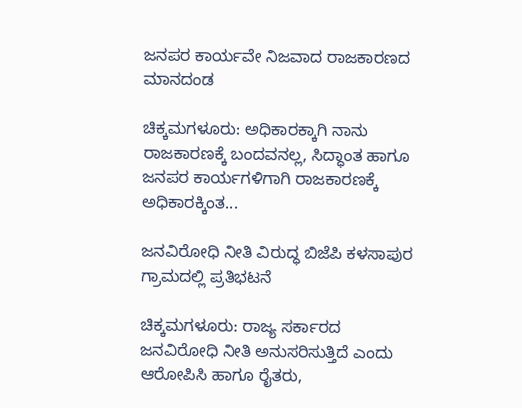ಜನಪರ ಕಾರ್ಯವೇ ನಿಜವಾದ ರಾಜಕಾರಣದ ಮಾನದಂಡ

ಚಿಕ್ಕಮಗಳೂರು: ಅಧಿಕಾರಕ್ಕಾಗಿ ನಾನು ರಾಜಕಾರಣಕ್ಕೆ ಬಂದವನಲ್ಲ, ಸಿದ್ಧಾಂತ ಹಾಗೂ ಜನಪರ ಕಾರ್ಯಗಳಿಗಾಗಿ ರಾಜಕಾರಣಕ್ಕೆ ಅಧಿಕಾರಕ್ಕಿಂತ...

ಜನವಿರೋಧಿ ನೀತಿ ವಿರುದ್ಧ ಬಿಜೆಪಿ ಕಳಸಾಪುರ ಗ್ರಾಮದಲ್ಲಿ ಪ್ರತಿಭಟನೆ

ಚಿಕ್ಕಮಗಳೂರು: ರಾಜ್ಯ ಸರ್ಕಾರದ ಜನವಿರೋಧಿ ನೀತಿ ಅನುಸರಿಸುತ್ತಿದೆ ಎಂದು ಆರೋಪಿಸಿ ಹಾಗೂ ರೈತರು,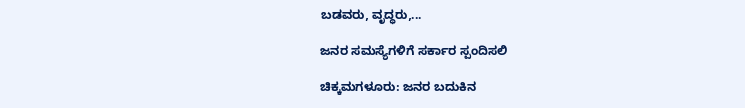ಬಡವರು, ವೃದ್ಧರು,...

ಜನರ ಸಮಸ್ಯೆಗಳಿಗೆ ಸರ್ಕಾರ ಸ್ಪಂದಿಸಲಿ

ಚಿಕ್ಕಮಗಳೂರು: ಜನರ ಬದುಕಿನ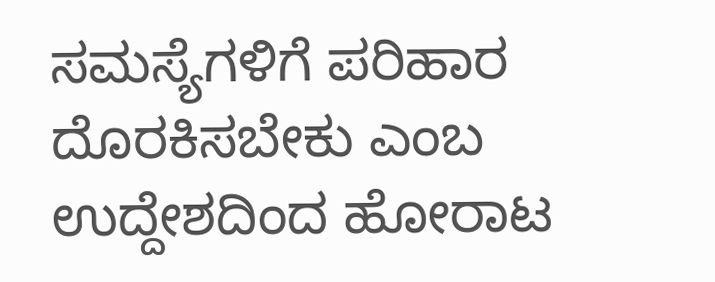ಸಮಸ್ಯೆಗಳಿಗೆ ಪರಿಹಾರ ದೊರಕಿಸಬೇಕು ಎಂಬ ಉದ್ದೇಶದಿಂದ ಹೋರಾಟ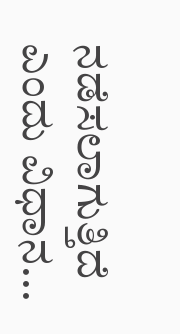ನಡೆಸಲಾಗುತ್ತಿದೆ ಎಂದು ವಿಧಾನ...